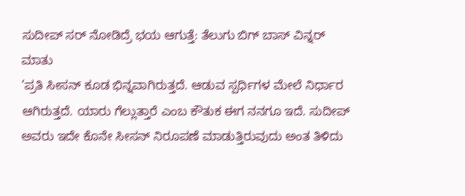ಸುದೀಪ್ ಸರ್ ನೋಡಿದ್ರೆ ಭಯ ಆಗುತ್ತೆ: ತೆಲುಗು ಬಿಗ್ ಬಾಸ್ ವಿನ್ನರ್ ಮಾತು
‘ಪ್ರತಿ ಸೀಸನ್ ಕೂಡ ಭಿನ್ನವಾಗಿರುತ್ತದೆ. ಆಡುವ ಸ್ಪರ್ಧಿಗಳ ಮೇಲೆ ನಿರ್ಧಾರ ಆಗಿರುತ್ತದೆ. ಯಾರು ಗೆಲ್ಲುತ್ತಾರೆ ಎಂಬ ಕೌತುಕ ಈಗ ನನಗೂ ಇದೆ. ಸುದೀಪ್ ಅವರು ಇದೇ ಕೊನೇ ಸೀಸನ್ ನಿರೂಪಣೆ ಮಾಡುತ್ತಿರುವುದು ಅಂತ ತಿಳಿದು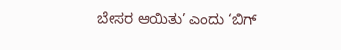ಬೇಸರ ಆಯಿತು’ ಎಂದು ‘ಬಿಗ್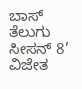ಬಾಸ್ ತೆಲುಗು ಸೀಸನ್ 8’ ವಿಜೇತ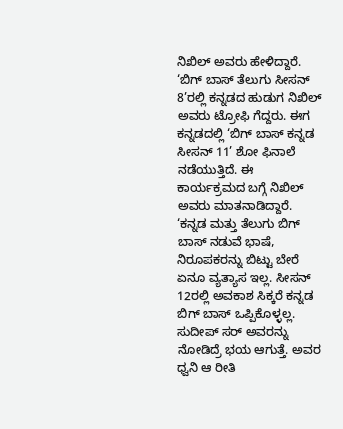ನಿಖಿಲ್ ಅವರು ಹೇಳಿದ್ದಾರೆ.
‘ಬಿಗ್ ಬಾಸ್ ತೆಲುಗು ಸೀಸನ್ 8’ರಲ್ಲಿ ಕನ್ನಡದ ಹುಡುಗ ನಿಖಿಲ್ ಅವರು ಟ್ರೋಫಿ ಗೆದ್ದರು. ಈಗ ಕನ್ನಡದಲ್ಲಿ ‘ಬಿಗ್ ಬಾಸ್ ಕನ್ನಡ ಸೀಸನ್ 11’ ಶೋ ಫಿನಾಲೆ ನಡೆಯುತ್ತಿದೆ. ಈ ಕಾರ್ಯಕ್ರಮದ ಬಗ್ಗೆ ನಿಖಿಲ್ ಅವರು ಮಾತನಾಡಿದ್ದಾರೆ. ‘ಕನ್ನಡ ಮತ್ತು ತೆಲುಗು ಬಿಗ್ ಬಾಸ್ ನಡುವೆ ಭಾಷೆ, ನಿರೂಪಕರನ್ನು ಬಿಟ್ಟು ಬೇರೆ ಏನೂ ವ್ಯತ್ಯಾಸ ಇಲ್ಲ. ಸೀಸನ್ 12ರಲ್ಲಿ ಅವಕಾಶ ಸಿಕ್ಕರೆ ಕನ್ನಡ ಬಿಗ್ ಬಾಸ್ ಒಪ್ಪಿಕೊಳ್ಳಲ್ಲ. ಸುದೀಪ್ ಸರ್ ಅವರನ್ನು ನೋಡಿದ್ರೆ ಭಯ ಆಗುತ್ತೆ. ಅವರ ಧ್ವನಿ ಆ ರೀತಿ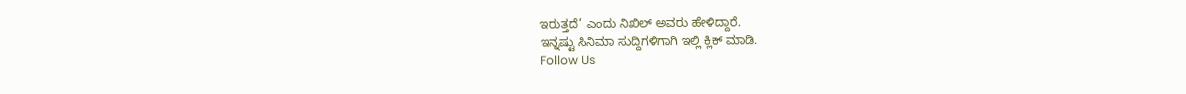ಇರುತ್ತದೆ’ ಎಂದು ನಿಖಿಲ್ ಅವರು ಹೇಳಿದ್ದಾರೆ.
ಇನ್ನಷ್ಟು ಸಿನಿಮಾ ಸುದ್ದಿಗಳಿಗಾಗಿ ಇಲ್ಲಿ ಕ್ಲಿಕ್ ಮಾಡಿ.
Follow Us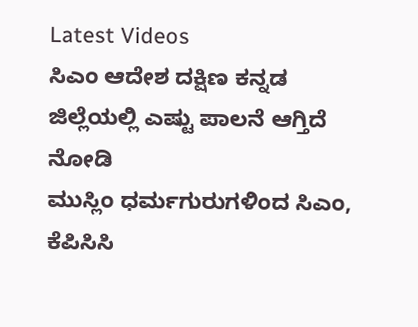Latest Videos
ಸಿಎಂ ಆದೇಶ ದಕ್ಷಿಣ ಕನ್ನಡ ಜಿಲ್ಲೆಯಲ್ಲಿ ಎಷ್ಟು ಪಾಲನೆ ಆಗ್ತಿದೆ ನೋಡಿ
ಮುಸ್ಲಿಂ ಧರ್ಮಗುರುಗಳಿಂದ ಸಿಎಂ, ಕೆಪಿಸಿಸಿ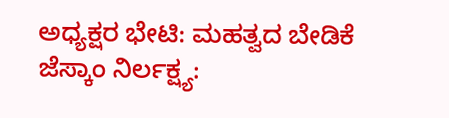ಅಧ್ಯಕ್ಷರ ಭೇಟಿ: ಮಹತ್ವದ ಬೇಡಿಕೆ
ಜೆಸ್ಕಾಂ ನಿರ್ಲಕ್ಷ್ಯ: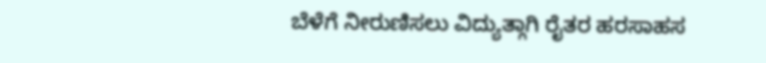ಬೆಳೆಗೆ ನೀರುಣಿಸಲು ವಿದ್ಯುತ್ಗಾಗಿ ರೈತರ ಹರಸಾಹಸ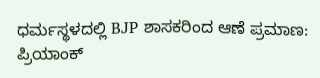ಧರ್ಮಸ್ಥಳದಲ್ಲಿ BJP ಶಾಸಕರಿಂದ ಆಣೆ ಪ್ರಮಾಣ: ಪ್ರಿಯಾಂಕ್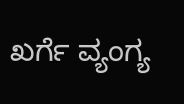ಖರ್ಗೆ ವ್ಯಂಗ್ಯ